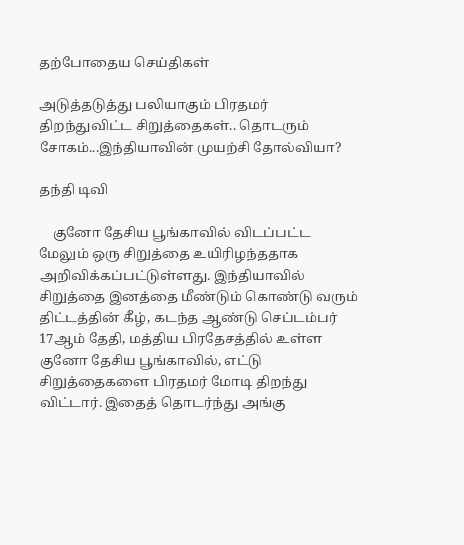தற்போதைய செய்திகள்

அடுத்தடுத்து பலியாகும் பிரதமர் திறந்துவிட்ட சிறுத்தைகள்.. தொடரும் சோகம்...இந்தியாவின் முயற்சி தோல்வியா?

தந்தி டிவி

    குனோ தேசிய பூங்காவில் விடப்பட்ட மேலும் ஒரு சிறுத்தை உயிரிழந்ததாக அறிவிக்கப்பட்டுள்ளது. இந்தியாவில் சிறுத்தை இனத்தை மீண்டும் கொண்டு வரும் திட்டத்தின் கீழ், கடந்த ஆண்டு செப்டம்பர் 17ஆம் தேதி, மத்திய பிரதேசத்தில் உள்ள குனோ தேசிய பூங்காவில், எட்டு சிறுத்தைகளை பிரதமர் மோடி திறந்து விட்டார். இதைத் தொடர்ந்து அங்கு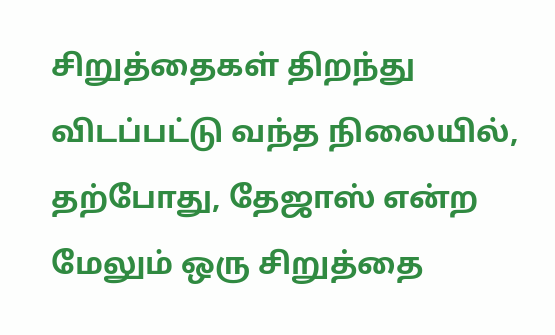சிறுத்தைகள் திறந்து விடப்பட்டு வந்த நிலையில், தற்போது, தேஜாஸ் என்ற மேலும் ஒரு சிறுத்தை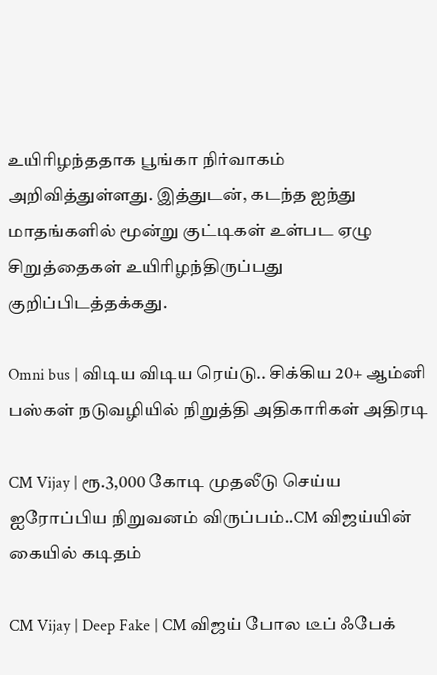உயிரிழந்ததாக பூங்கா நிர்வாகம் அறிவித்துள்ளது. இத்துடன், கடந்த ஐந்து மாதங்களில் மூன்று குட்டிகள் உள்பட ஏழு சிறுத்தைகள் உயிரிழந்திருப்பது குறிப்பிடத்தக்கது.

Omni bus | விடிய விடிய ரெய்டு.. சிக்கிய 20+ ஆம்னி பஸ்கள் நடுவழியில் நிறுத்தி அதிகாரிகள் அதிரடி

CM Vijay | ரூ.3,000 கோடி முதலீடு செய்ய ஐரோப்பிய நிறுவனம் விருப்பம்..CM விஜய்யின் கையில் கடிதம்

CM Vijay | Deep Fake | CM விஜய் போல டீப் ஃபேக்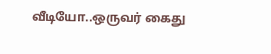வீடியோ..ஒருவர் கைது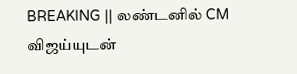BREAKING || லண்டனில் CM விஜய்யுடன்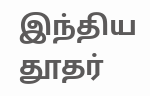இந்திய தூதர்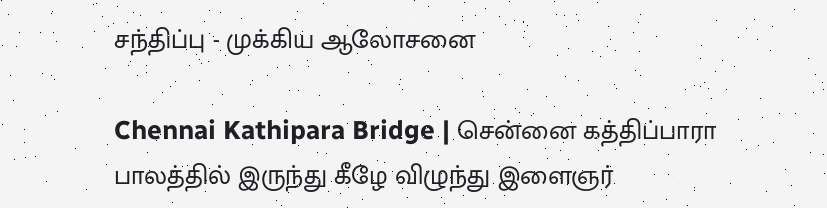சந்திப்பு - முக்கிய ஆலோசனை

Chennai Kathipara Bridge | சென்னை கத்திப்பாரா பாலத்தில் இருந்து கீழே விழுந்து இளைஞர்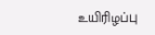உயிரிழப்பு